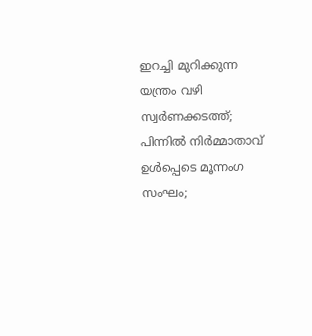ഇറച്ചി മുറിക്കുന്ന യന്ത്രം വഴി സ്വര്‍ണക്കടത്ത്; പിന്നില്‍ നിര്‍മ്മാതാവ് ഉള്‍പ്പെടെ മൂന്നംഗ സംഘം;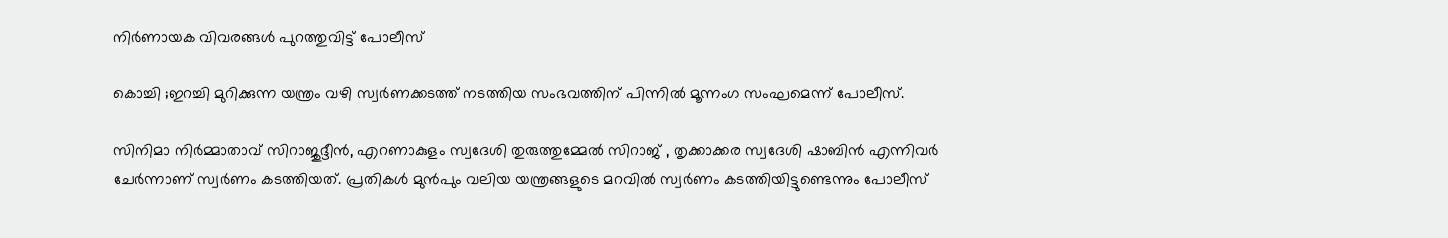നിര്‍ണായക വിവരങ്ങള്‍ പുറത്തുവിട്ട് പോലീസ്

കൊച്ചി ;ഇറച്ചി മുറിക്കുന്ന യന്ത്രം വഴി സ്വര്‍ണക്കടത്ത് നടത്തിയ സംഭവത്തിന് പിന്നില്‍ മൂന്നംഗ സംഘമെന്ന് പോലീസ്.

സിനിമാ നിര്‍മ്മാതാവ് സിറാജുദ്ദീന്‍, എറണാകുളം സ്വദേശി തുരുത്തുമ്മേല്‍ സിറാജ് , തൃക്കാക്കര സ്വദേശി ഷാബിന്‍ എന്നിവര്‍ ചേര്‍ന്നാണ് സ്വര്‍ണം കടത്തിയത്. പ്രതികള്‍ മുന്‍പും വലിയ യന്ത്രങ്ങളുടെ മറവില്‍ സ്വര്‍ണം കടത്തിയിട്ടുണ്ടെന്നും പോലീസ്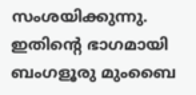സംശയിക്കുന്നു. ഇതിന്റെ ഭാഗമായി ബംഗളൂരു മുംബൈ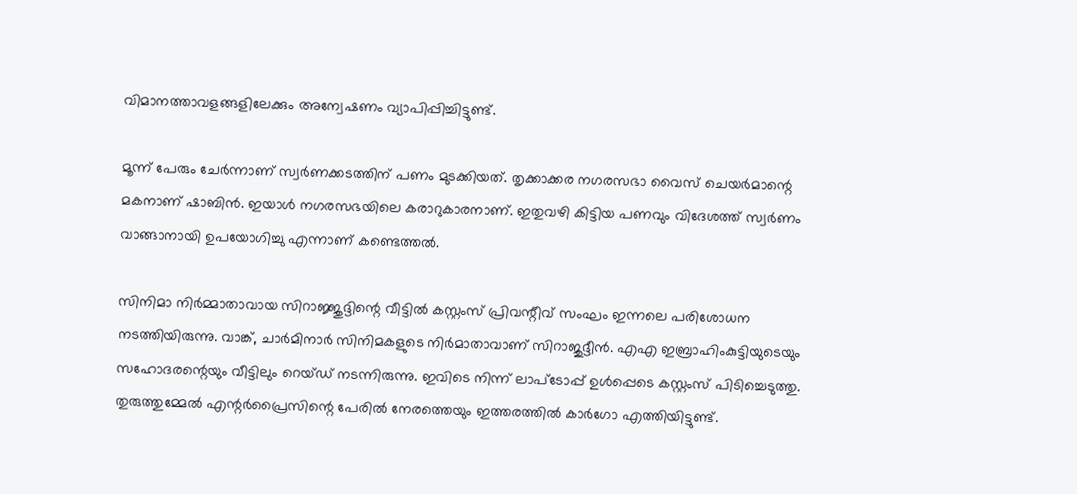വിമാനത്താവളങ്ങളിലേക്കും അന്വേഷണം വ്യാപിപ്പിച്ചിട്ടുണ്ട്.

മൂന്ന് പേരും ചേര്‍ന്നാണ് സ്വര്‍ണക്കടത്തിന് പണം മുടക്കിയത്. തൃക്കാക്കര നഗരസഭാ വൈസ് ചെയര്‍മാന്റെ മകനാണ് ഷാബിന്‍. ഇയാള്‍ നഗരസഭയിലെ കരാറുകാരനാണ്. ഇതുവഴി കിട്ടിയ പണവും വിദേശത്ത് സ്വര്‍ണം വാങ്ങാനായി ഉപയോഗിച്ചു എന്നാണ് കണ്ടെത്തല്‍.

സിനിമാ നിര്‍മ്മാതാവായ സിറാജ്ജുദ്ദിന്റെ വീട്ടില്‍ കസ്റ്റംസ് പ്രിവന്റീവ് സംഘം ഇന്നലെ പരിശോധന നടത്തിയിരുന്നു. വാങ്ക്, ചാര്‍മിനാര്‍ സിനിമകളുടെ നിര്‍മാതാവാണ് സിറാജുദ്ദീന്‍. എഎ ഇബ്രാഹിംകുട്ടിയുടെയും സഹോദരന്റെയും വീട്ടിലും റെയ്ഡ് നടന്നിരുന്നു. ഇവിടെ നിന്ന് ലാപ്‌ടോപ്പ് ഉള്‍പ്പെടെ കസ്റ്റംസ് പിടിച്ചെടുത്തു. തുരുത്തുമ്മേല്‍ എന്റര്‍പ്രൈസിന്റെ പേരില്‍ നേരത്തെയും ഇത്തരത്തില്‍ കാര്‍ഗോ എത്തിയിട്ടുണ്ട്.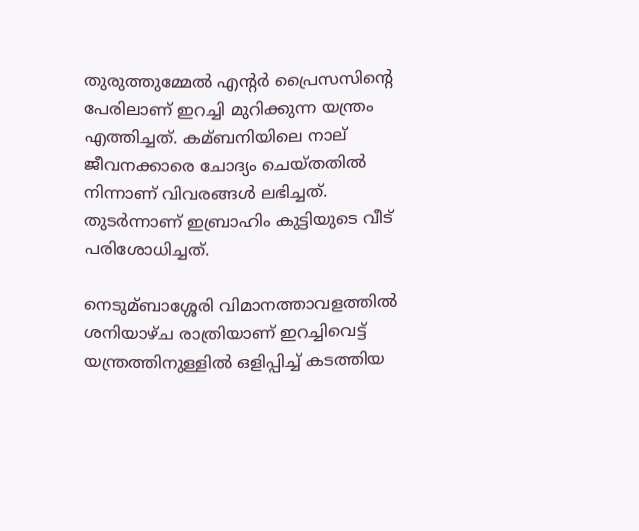തുരുത്തുമ്മേല്‍ എന്‍റര്‍ പ്രൈസസിന്റെ പേരിലാണ് ഇറച്ചി മുറിക്കുന്ന യന്ത്രം എത്തിച്ചത്. കമ്ബനിയിലെ നാല് ജീവനക്കാരെ ചോദ്യം ചെയ്തതില്‍ നിന്നാണ് വിവരങ്ങള്‍ ലഭിച്ചത്. തുടര്‍ന്നാണ് ഇബ്രാഹിം കുട്ടിയുടെ വീട് പരിശോധിച്ചത്.

നെടുമ്ബാശ്ശേരി വിമാനത്താവളത്തില്‍ ശനിയാഴ്ച രാത്രിയാണ് ഇറച്ചിവെട്ട് യന്ത്രത്തിനുള്ളില്‍ ഒളിപ്പിച്ച്‌ കടത്തിയ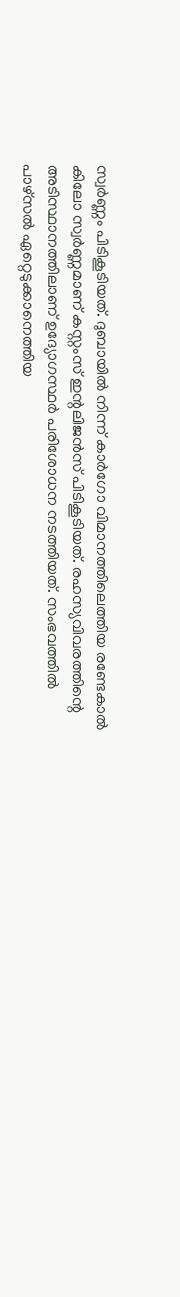സ്വര്‍ണ്ണം പിടികൂടിയത്. ദുബായില്‍ നിന്ന് കാര്‍ഗോ വിമാനത്തിലെത്തിയ രണ്ടേകാല്‍ കിലോ സ്വര്‍ണ്ണമാണ് കസ്റ്റംസ് ഇന്റലിജന്‍സ് പിടികൂടിയത്. രഹസ്യവിവരത്തിന്റെ അടിസ്ഥാനത്തിലാണ് ഉദ്യോഗസ്ഥര്‍ പരിശോധന നടത്തിയത്. സംഭവത്തില്‍ പാഴ്‌സല്‍ ഏറ്റെടുക്കാനെത്തിയ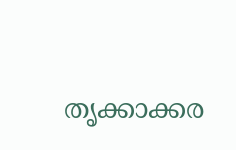തൃക്കാക്കര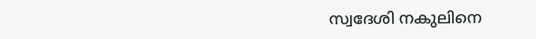സ്വദേശി നകുലിനെ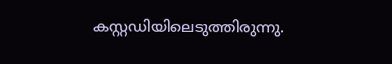കസ്റ്റഡിയിലെടുത്തിരുന്നു.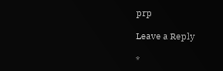prp

Leave a Reply

*